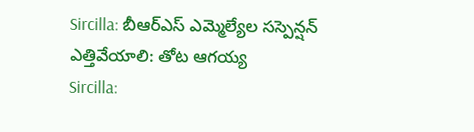Sircilla: బీఆర్ఎస్ ఎమ్మెల్యేల సస్పెన్షన్ ఎత్తివేయాలి: తోట ఆగయ్య
Sircilla: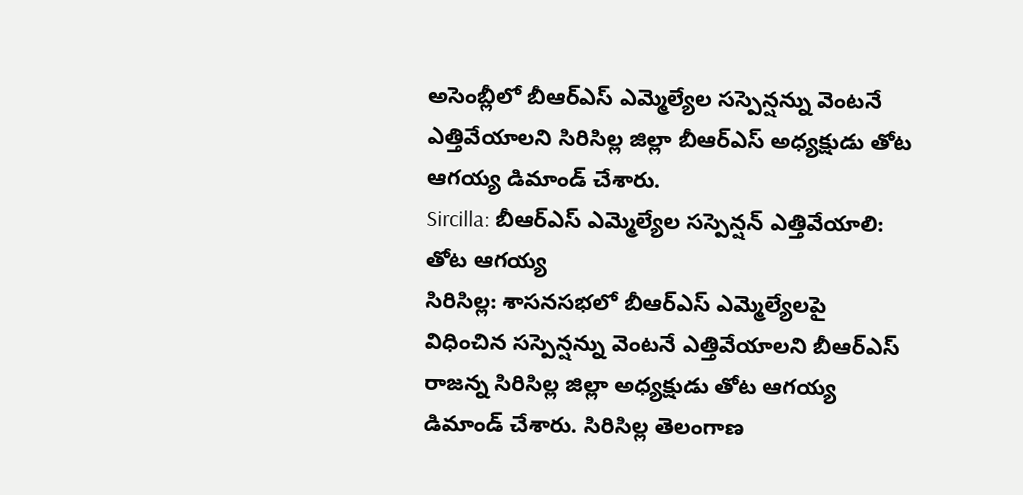అసెంబ్లీలో బీఆర్ఎస్ ఎమ్మెల్యేల సస్పెన్షన్ను వెంటనే ఎత్తివేయాలని సిరిసిల్ల జిల్లా బీఆర్ఎస్ అధ్యక్షుడు తోట ఆగయ్య డిమాండ్ చేశారు.
Sircilla: బీఆర్ఎస్ ఎమ్మెల్యేల సస్పెన్షన్ ఎత్తివేయాలి: తోట ఆగయ్య
సిరిసిల్ల: శాసనసభలో బీఆర్ఎస్ ఎమ్మెల్యేలపై విధించిన సస్పెన్షన్ను వెంటనే ఎత్తివేయాలని బీఆర్ఎస్ రాజన్న సిరిసిల్ల జిల్లా అధ్యక్షుడు తోట ఆగయ్య డిమాండ్ చేశారు. సిరిసిల్ల తెలంగాణ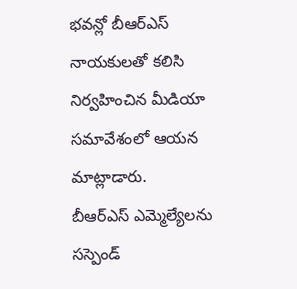భవన్లో బీఆర్ఎస్ నాయకులతో కలిసి నిర్వహించిన మీడియా సమావేశంలో ఆయన మాట్లాడారు.
బీఆర్ఎస్ ఎమ్మెల్యేలను సస్పెండ్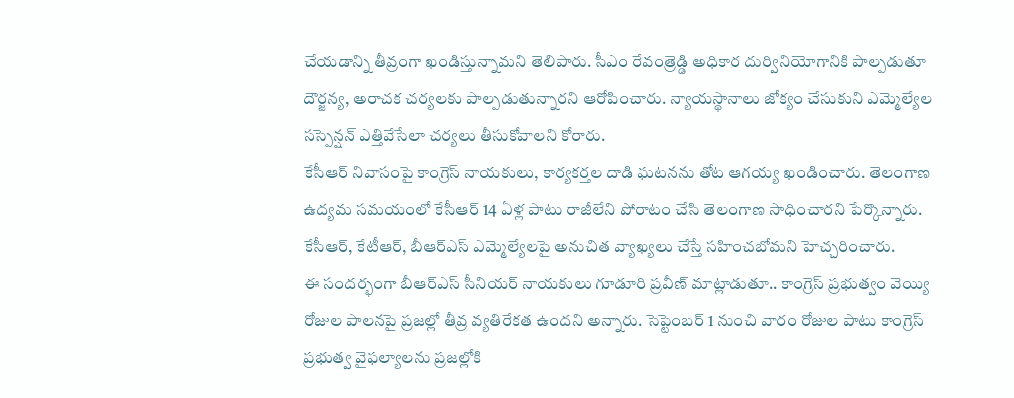చేయడాన్ని తీవ్రంగా ఖండిస్తున్నామని తెలిపారు. సీఎం రేవంత్రెడ్డి అధికార దుర్వినియోగానికి పాల్పడుతూ దౌర్జన్య, అరాచక చర్యలకు పాల్పడుతున్నారని ఆరోపించారు. న్యాయస్థానాలు జోక్యం చేసుకుని ఎమ్మెల్యేల సస్పెన్షన్ ఎత్తివేసేలా చర్యలు తీసుకోవాలని కోరారు.
కేసీఆర్ నివాసంపై కాంగ్రెస్ నాయకులు, కార్యకర్తల దాడి ఘటనను తోట ఆగయ్య ఖండించారు. తెలంగాణ ఉద్యమ సమయంలో కేసీఆర్ 14 ఏళ్ల పాటు రాజీలేని పోరాటం చేసి తెలంగాణ సాధించారని పేర్కొన్నారు. కేసీఆర్, కేటీఆర్, బీఆర్ఎస్ ఎమ్మెల్యేలపై అనుచిత వ్యాఖ్యలు చేస్తే సహించబోమని హెచ్చరించారు.
ఈ సందర్భంగా బీఆర్ఎస్ సీనియర్ నాయకులు గూడూరి ప్రవీణ్ మాట్లాడుతూ.. కాంగ్రెస్ ప్రభుత్వం వెయ్యి రోజుల పాలనపై ప్రజల్లో తీవ్ర వ్యతిరేకత ఉందని అన్నారు. సెప్టెంబర్ 1 నుంచి వారం రోజుల పాటు కాంగ్రెస్ ప్రభుత్వ వైఫల్యాలను ప్రజల్లోకి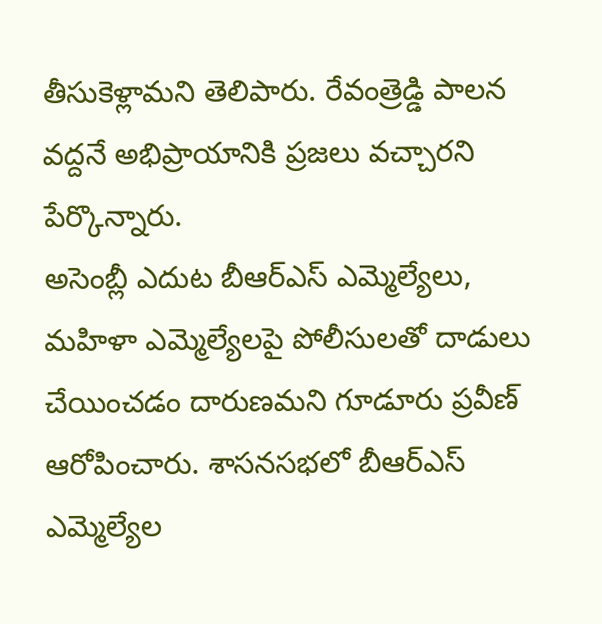తీసుకెళ్లామని తెలిపారు. రేవంత్రెడ్డి పాలన వద్దనే అభిప్రాయానికి ప్రజలు వచ్చారని పేర్కొన్నారు.
అసెంబ్లీ ఎదుట బీఆర్ఎస్ ఎమ్మెల్యేలు, మహిళా ఎమ్మెల్యేలపై పోలీసులతో దాడులు చేయించడం దారుణమని గూడూరు ప్రవీణ్ ఆరోపించారు. శాసనసభలో బీఆర్ఎస్ ఎమ్మెల్యేల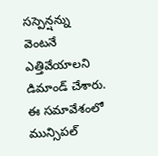సస్పెన్షన్ను వెంటనే ఎత్తివేయాలని డిమాండ్ చేశారు.
ఈ సమావేశంలో మున్సిపల్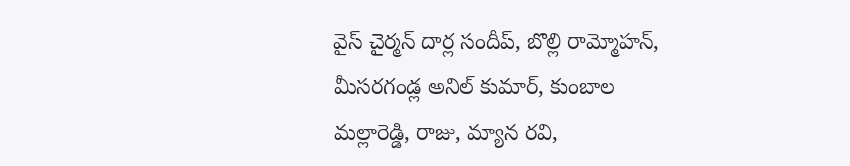వైస్ చైర్మన్ దార్ల సందీప్, బొల్లి రామ్మోహన్, మీసరగండ్ల అనిల్ కుమార్, కుంబాల మల్లారెడ్డి, రాజు, మ్యాన రవి,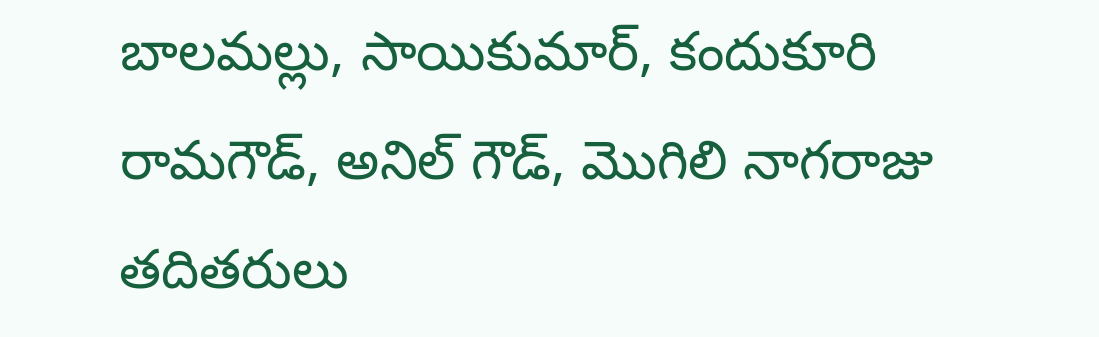బాలమల్లు, సాయికుమార్, కందుకూరి రామగౌడ్, అనిల్ గౌడ్, మొగిలి నాగరాజు తదితరులు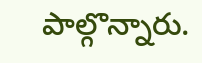పాల్గొన్నారు.